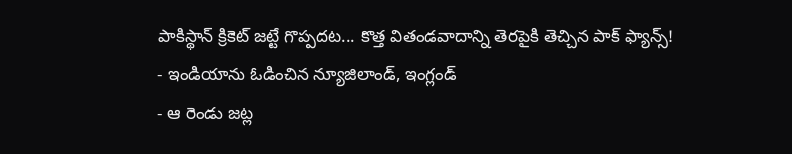పాకిస్థాన్ క్రికెట్ జట్టే గొప్పదట... కొత్త వితండవాదాన్ని తెరపైకి తెచ్చిన పాక్ ఫ్యాన్స్!
- ఇండియాను ఓడించిన న్యూజిలాండ్, ఇంగ్లండ్
- ఆ రెండు జట్ల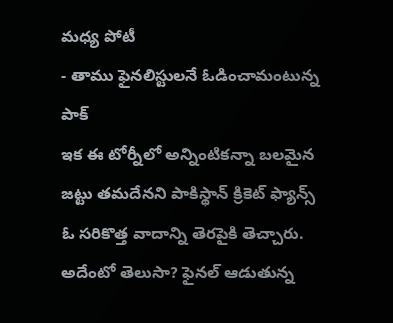మధ్య పోటీ
- తాము ఫైనలిస్టులనే ఓడించామంటున్న పాక్
ఇక ఈ టోర్నీలో అన్నింటికన్నా బలమైన జట్టు తమదేనని పాకిస్థాన్ క్రికెట్ ఫ్యాన్స్ ఓ సరికొత్త వాదాన్ని తెరపైకి తెచ్చారు. అదేంటో తెలుసా? ఫైనల్ ఆడుతున్న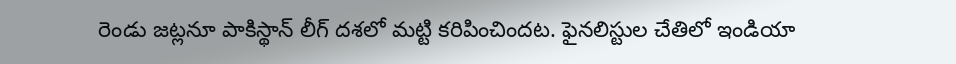రెండు జట్లనూ పాకిస్థాన్ లీగ్ దశలో మట్టి కరిపించిందట. ఫైనలిస్టుల చేతిలో ఇండియా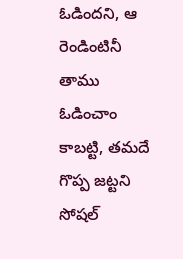ఓడిందని, ఆ రెండింటినీ తాము ఓడించాం కాబట్టి, తమదే గొప్ప జట్టని సోషల్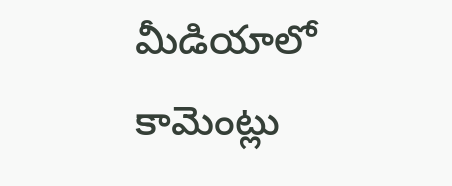మీడియాలో కామెంట్లు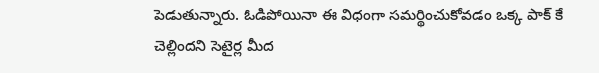పెడుతున్నారు. ఓడిపోయినా ఈ విధంగా సమర్థించుకోవడం ఒక్క పాక్ కే చెల్లిందని సెటైర్ల మీద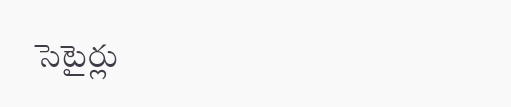సెటైర్లు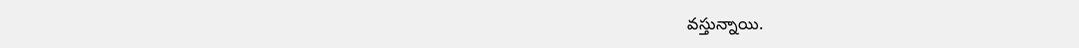వస్తున్నాయి.